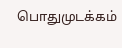பொதுமுடக்கம்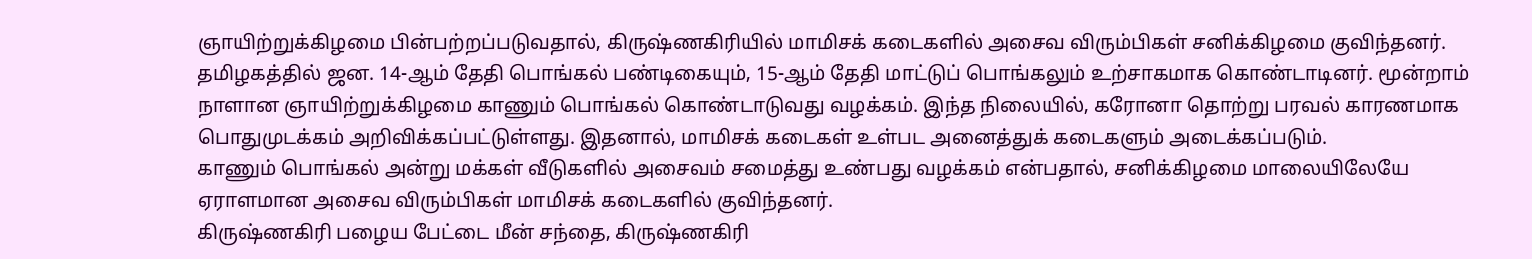ஞாயிற்றுக்கிழமை பின்பற்றப்படுவதால், கிருஷ்ணகிரியில் மாமிசக் கடைகளில் அசைவ விரும்பிகள் சனிக்கிழமை குவிந்தனர்.
தமிழகத்தில் ஜன. 14-ஆம் தேதி பொங்கல் பண்டிகையும், 15-ஆம் தேதி மாட்டுப் பொங்கலும் உற்சாகமாக கொண்டாடினர். மூன்றாம் நாளான ஞாயிற்றுக்கிழமை காணும் பொங்கல் கொண்டாடுவது வழக்கம். இந்த நிலையில், கரோனா தொற்று பரவல் காரணமாக பொதுமுடக்கம் அறிவிக்கப்பட்டுள்ளது. இதனால், மாமிசக் கடைகள் உள்பட அனைத்துக் கடைகளும் அடைக்கப்படும்.
காணும் பொங்கல் அன்று மக்கள் வீடுகளில் அசைவம் சமைத்து உண்பது வழக்கம் என்பதால், சனிக்கிழமை மாலையிலேயே ஏராளமான அசைவ விரும்பிகள் மாமிசக் கடைகளில் குவிந்தனர்.
கிருஷ்ணகிரி பழைய பேட்டை மீன் சந்தை, கிருஷ்ணகிரி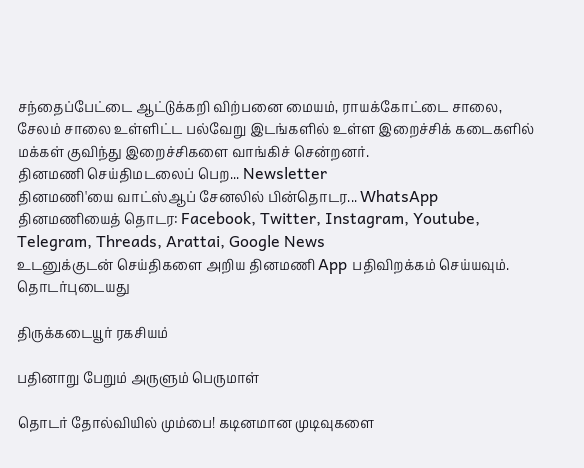சந்தைப்பேட்டை ஆட்டுக்கறி விற்பனை மையம், ராயக்கோட்டை சாலை, சேலம் சாலை உள்ளிட்ட பல்வேறு இடங்களில் உள்ள இறைச்சிக் கடைகளில் மக்கள் குவிந்து இறைச்சிகளை வாங்கிச் சென்றனர்.
தினமணி செய்திமடலைப் பெற... Newsletter
தினமணி'யை வாட்ஸ்ஆப் சேனலில் பின்தொடர... WhatsApp
தினமணியைத் தொடர: Facebook, Twitter, Instagram, Youtube, Telegram, Threads, Arattai, Google News
உடனுக்குடன் செய்திகளை அறிய தினமணி App பதிவிறக்கம் செய்யவும்.
தொடர்புடையது

திருக்கடையூர் ரகசியம்

பதினாறு பேறும் அருளும் பெருமாள்

தொடர் தோல்வியில் மும்பை! கடினமான முடிவுகளை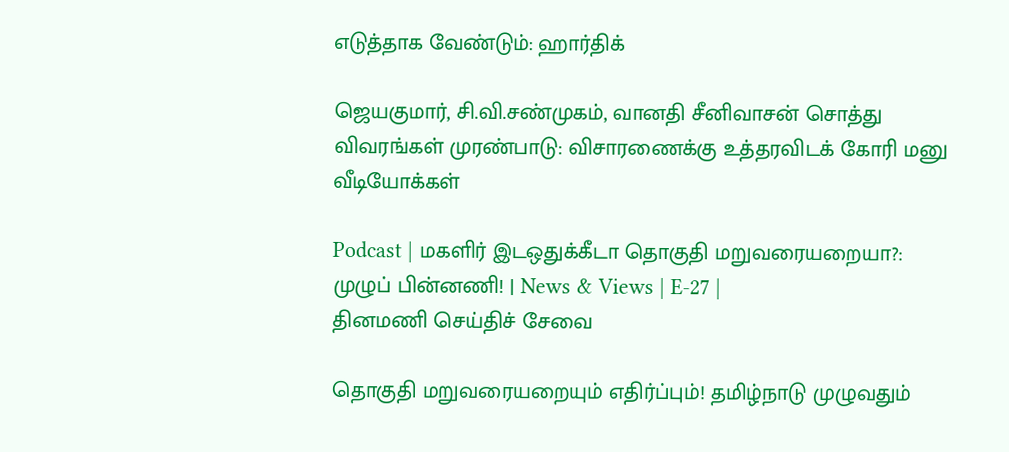எடுத்தாக வேண்டும்: ஹார்திக்

ஜெயகுமார், சி.வி.சண்முகம், வானதி சீனிவாசன் சொத்து விவரங்கள் முரண்பாடு: விசாரணைக்கு உத்தரவிடக் கோரி மனு
வீடியோக்கள்

Podcast | மகளிர் இடஒதுக்கீடா தொகுதி மறுவரையறையா?: முழுப் பின்னணி! | News & Views | E-27 |
தினமணி செய்திச் சேவை

தொகுதி மறுவரையறையும் எதிர்ப்பும்! தமிழ்நாடு முழுவதும்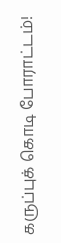கருப்புக் கொடி போராட்டம்!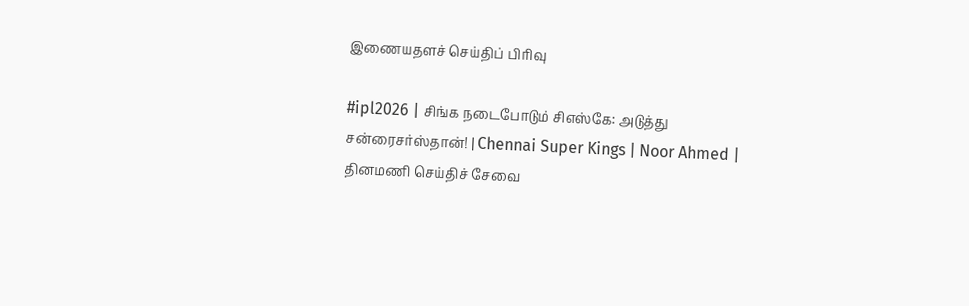இணையதளச் செய்திப் பிரிவு

#ipl2026 | சிங்க நடைபோடும் சிஎஸ்கே: அடுத்து சன்ரைசர்ஸ்தான்! | Chennai Super Kings | Noor Ahmed |
தினமணி செய்திச் சேவை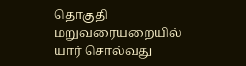தொகுதி மறுவரையறையில் யார் சொல்வது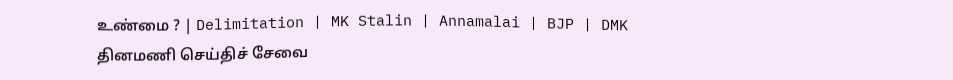உண்மை ? | Delimitation | MK Stalin | Annamalai | BJP | DMK
தினமணி செய்திச் சேவை